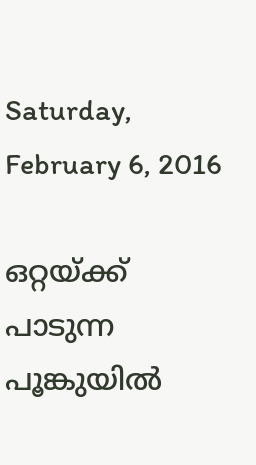Saturday, February 6, 2016

ഒറ്റയ്ക്ക് പാടുന്ന പൂങ്കുയിൽ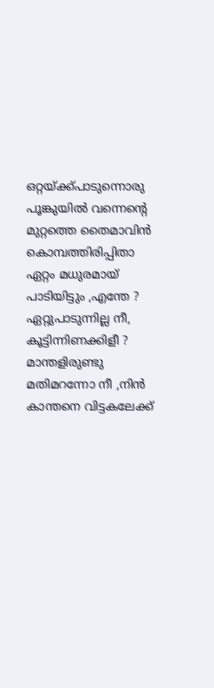ഒറ്റയ്ക്ക്പാടുന്നൊരു പൂങ്കുയിൽ വന്നെന്റെ
മുറ്റത്തെ തൈമാവിൻ കൊമ്പത്തിരിപ്പിതാ
ഏറ്റം മധുരമായ് പാടിയിട്ടും ,എന്തേ ?
ഏറ്റുപാടുന്നില്ല നീ, കൂട്ടിന്നിണക്കിളീ ?
മാന്തളിരുണ്ടു മതിമറന്നോ നീ ,നിൻ
കാന്തനെ വിട്ടകലേക്ക്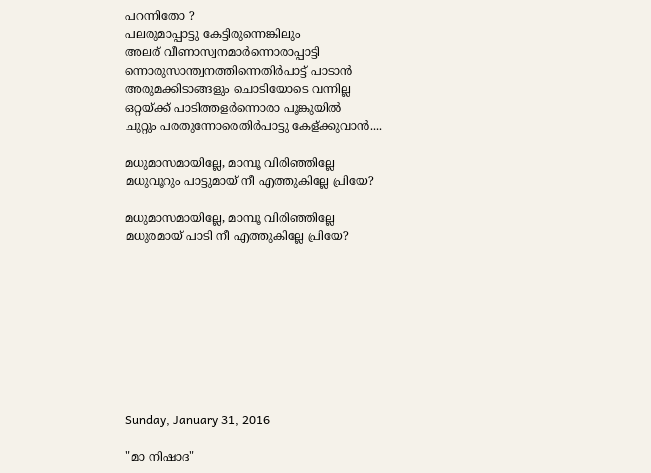പറന്നിതോ ?
പലരുമാപ്പാട്ടു കേട്ടിരുന്നെങ്കിലും
അലര് വീണാസ്വനമാർന്നൊരാപ്പാട്ടി
ന്നൊരുസാന്ത്വനത്തിന്നെതിർപാട്ട് പാടാൻ
അരുമക്കിടാങ്ങളും ചൊടിയോടെ വന്നില്ല
ഒറ്റയ്ക്ക് പാടിത്തളർന്നൊരാ പൂങ്കുയിൽ
ചുറ്റും പരതുന്നോരെതിർപാട്ടു കേള്ക്കുവാൻ....

മധുമാസമായില്ലേ, മാമ്പൂ വിരിഞ്ഞില്ലേ
മധുവൂറും പാട്ടുമായ് നീ എത്തുകില്ലേ പ്രിയേ?

മധുമാസമായില്ലേ, മാമ്പൂ വിരിഞ്ഞില്ലേ
മധുരമായ് പാടി നീ എത്തുകില്ലേ പ്രിയേ?









Sunday, January 31, 2016

"മാ നിഷാദ"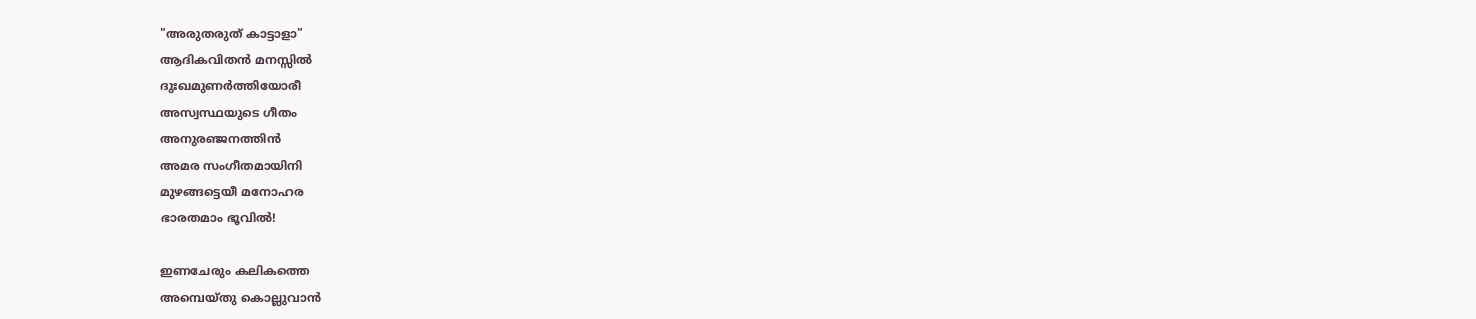"അരുതരുത്‌ കാട്ടാളാ"
ആദികവിതൻ മനസ്സിൽ
ദുഃഖമുണർത്തിയോരീ
അസ്വസ്ഥയുടെ ഗീതം
അനുരഞ്ജനത്തിൻ
അമര സംഗീതമായിനി
മുഴങ്ങട്ടെയീ മനോഹര
ഭാരതമാം ഭൂവിൽ!

ഇണചേരും കലികത്തെ
അമ്പെയ്തു കൊല്ലുവാൻ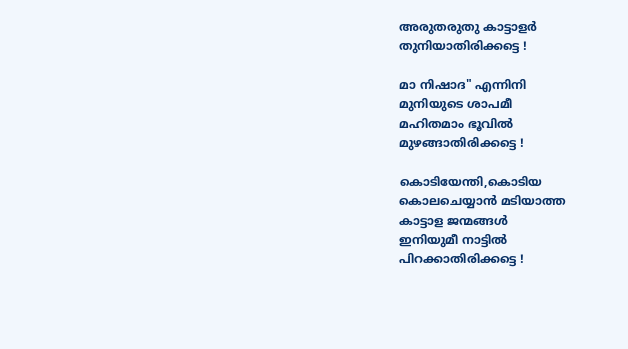അരുതരുതു കാട്ടാളർ
തുനിയാതിരിക്കട്ടെ !

മാ നിഷാദ" എന്നിനി
മുനിയുടെ ശാപമീ
മഹിതമാം ഭൂവിൽ
മുഴങ്ങാതിരിക്കട്ടെ !

കൊടിയേന്തി,കൊടിയ
കൊലചെയ്യാൻ മടിയാത്ത
കാട്ടാള ജന്മങ്ങൾ
ഇനിയുമീ നാട്ടിൽ
പിറക്കാതിരിക്കട്ടെ !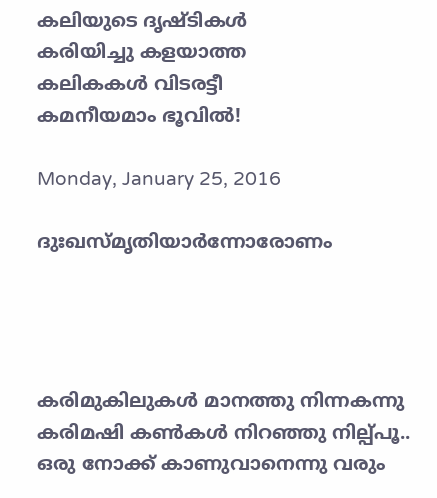കലിയുടെ ദൃഷ്ടികൾ
കരിയിച്ചു കളയാത്ത
കലികകൾ വിടരട്ടീ
കമനീയമാം ഭൂവിൽ!

Monday, January 25, 2016

ദുഃഖസ്മൃതിയാർന്നോരോണം




കരിമുകിലുകൾ മാനത്തു നിന്നകന്നു
കരിമഷി കണ്‍കൾ നിറഞ്ഞു നില്പ്പൂ..
ഒരു നോക്ക് കാണുവാനെന്നു വരും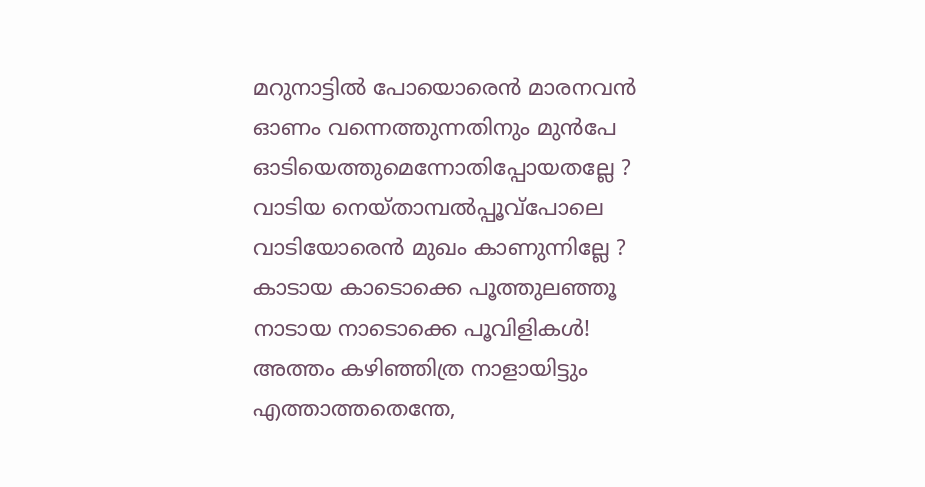മറുനാട്ടിൽ പോയൊരെൻ മാരനവൻ
ഓണം വന്നെത്തുന്നതിനും മുൻപേ
ഓടിയെത്തുമെന്നോതിപ്പോയതല്ലേ ?
വാടിയ നെയ്താമ്പൽപ്പൂവ്പോലെ
വാടിയോരെൻ മുഖം കാണുന്നില്ലേ ?
കാടായ കാടൊക്കെ പൂത്തുലഞ്ഞൂ
നാടായ നാടൊക്കെ പൂവിളികൾ!
അത്തം കഴിഞ്ഞിത്ര നാളായിട്ടും
എത്താത്തതെന്തേ,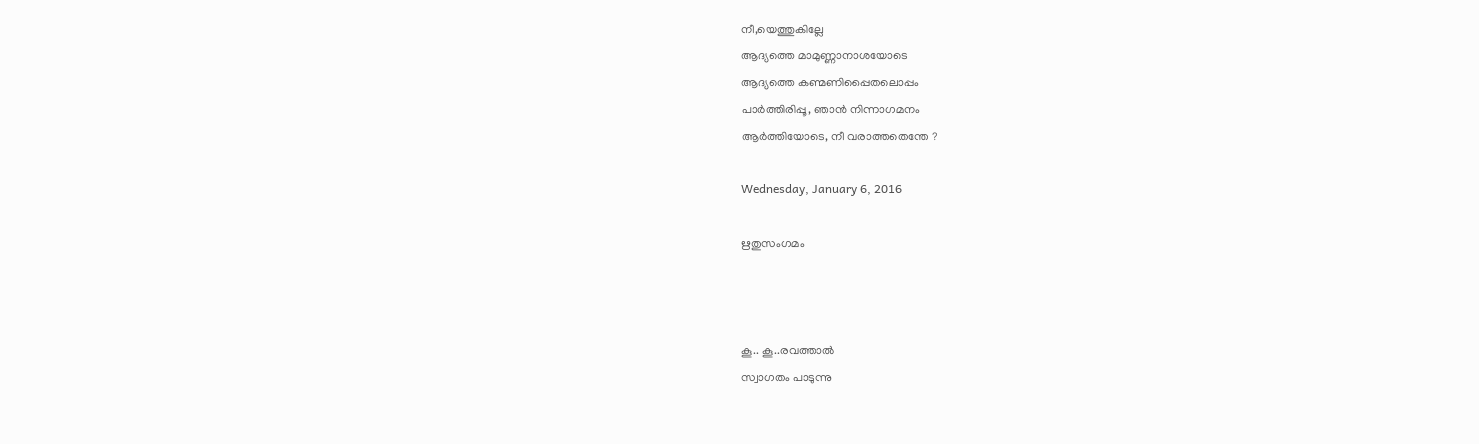നീ,യെത്തുകില്ലേ
ആദ്യത്തെ മാമുണ്ണാനാശയോടെ
ആദ്യത്തെ കണ്മണിപ്പൈതലൊപ്പം
പാർത്തിരിപ്പൂ, ഞാൻ നിന്നാഗമനം
ആർത്തിയോടെ, നീ വരാത്തതെന്തേ ?

Wednesday, January 6, 2016

ഋതുസംഗമം



കൂ.. കൂ..രവത്താൽ
സ്വാഗതം പാടുന്നു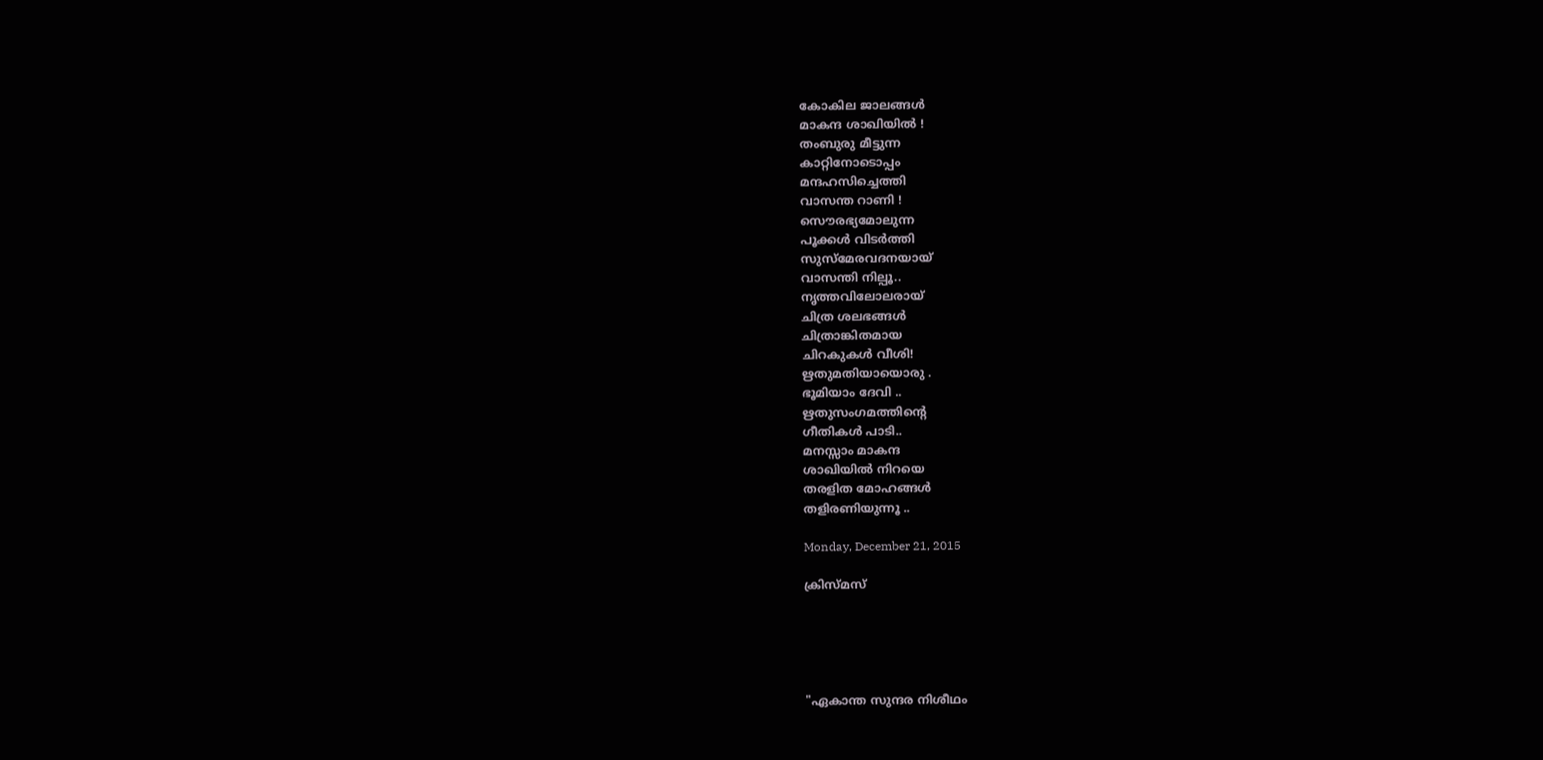കോകില ജാലങ്ങൾ
മാകന്ദ ശാഖിയിൽ !
തംബുരു മീട്ടുന്ന
കാറ്റിനോടൊപ്പം
മന്ദഹസിച്ചെത്തി
വാസന്ത റാണി !
സൌരഭ്യമോലുന്ന
പൂക്കൾ വിടർത്തി
സുസ്മേരവദനയായ്
വാസന്തി നില്പൂ..
നൃത്തവിലോലരായ്
ചിത്ര ശലഭങ്ങൾ
ചിത്രാങ്കിതമായ
ചിറകുകൾ വീശി!
ഋതുമതിയായൊരു .
ഭൂമിയാം ദേവി ..
ഋതുസംഗമത്തിന്റെ
ഗീതികൾ പാടി..
മനസ്സാം മാകന്ദ
ശാഖിയിൽ നിറയെ
തരളിത മോഹങ്ങൾ
തളിരണിയുന്നൂ ..

Monday, December 21, 2015

ക്രിസ്മസ്





"ഏകാന്ത സുന്ദര നിശീഥം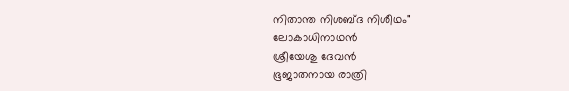നിതാന്ത നിശബ്ദ നിശീഥം"
ലോകാധിനാഥൻ
ശ്രീയേശു ദേവൻ
ഭൂജാതനായ രാത്രി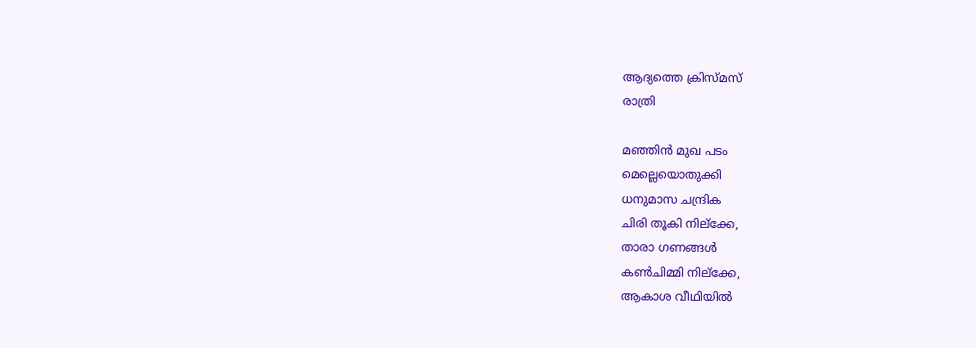ആദ്യത്തെ ക്രിസ്മസ്
രാത്രി

മഞ്ഞിൻ മുഖ പടം
മെല്ലെയൊതുക്കി
ധനുമാസ ചന്ദ്രിക
ചിരി തൂകി നില്ക്കേ,
താരാ ഗണങ്ങൾ
കണ്‍ചിമ്മി നില്ക്കേ,
ആകാശ വീഥിയിൽ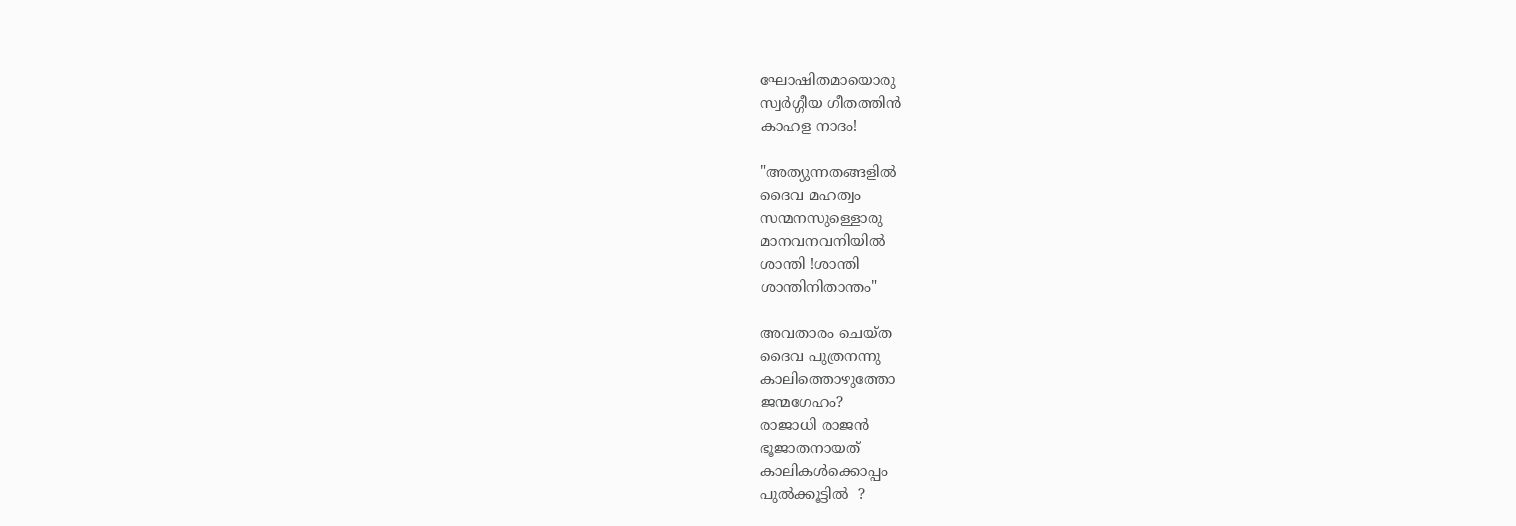ഘോഷിതമായൊരു
സ്വർഗ്ഗീയ ഗീതത്തിൻ
കാഹള നാദം!

"അത്യുന്നതങ്ങളിൽ
ദൈവ മഹത്വം
സന്മനസുള്ളൊരു
മാനവനവനിയിൽ
ശാന്തി !ശാന്തി
ശാന്തിനിതാന്തം"

അവതാരം ചെയ്ത
ദൈവ പുത്രനന്നു
കാലിത്തൊഴുത്തോ
ജന്മഗേഹം?
രാജാധി രാജൻ
ഭൂജാതനായത്‌
കാലികൾക്കൊപ്പം
പുൽക്കൂട്ടിൽ  ?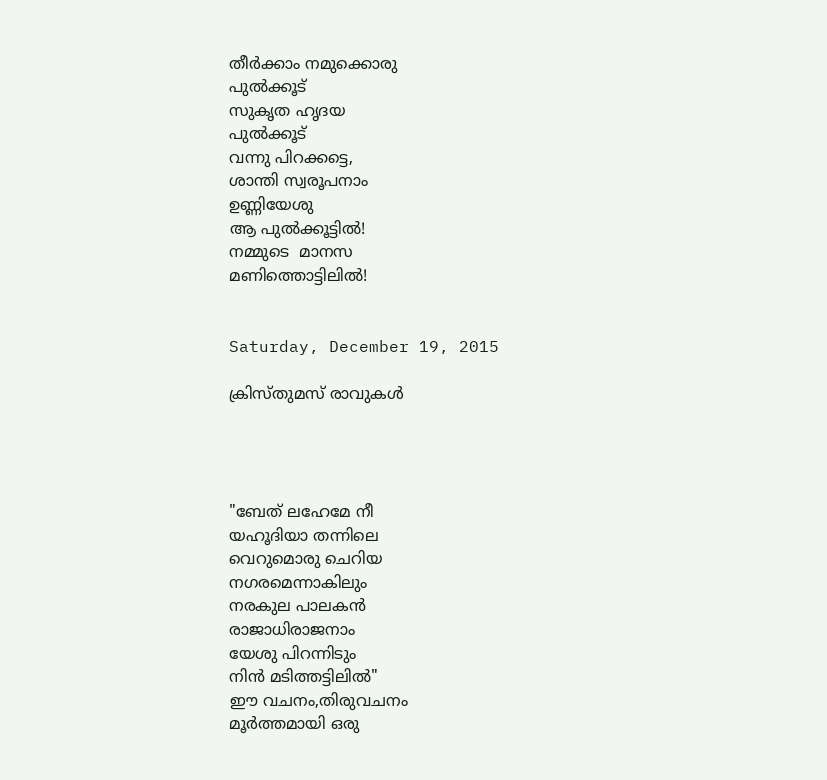തീർക്കാം നമുക്കൊരു
പുൽക്കൂട്‌
സുകൃത ഹൃദയ
പുൽക്കൂട്‌
വന്നു പിറക്കട്ടെ,
ശാന്തി സ്വരൂപനാം
ഉണ്ണിയേശു
ആ പുൽക്കൂട്ടിൽ!
നമ്മുടെ  മാനസ
മണിത്തൊട്ടിലിൽ!


Saturday, December 19, 2015

ക്രിസ്തുമസ് രാവുകൾ




"ബേത് ലഹേമേ നീ
യഹൂദിയാ തന്നിലെ
വെറുമൊരു ചെറിയ
നഗരമെന്നാകിലും
നരകുല പാലകൻ
രാജാധിരാജനാം
യേശു പിറന്നിടും
നിൻ മടിത്തട്ടിലിൽ"
ഈ വചനം,തിരുവചനം
മൂർത്തമായി ഒരു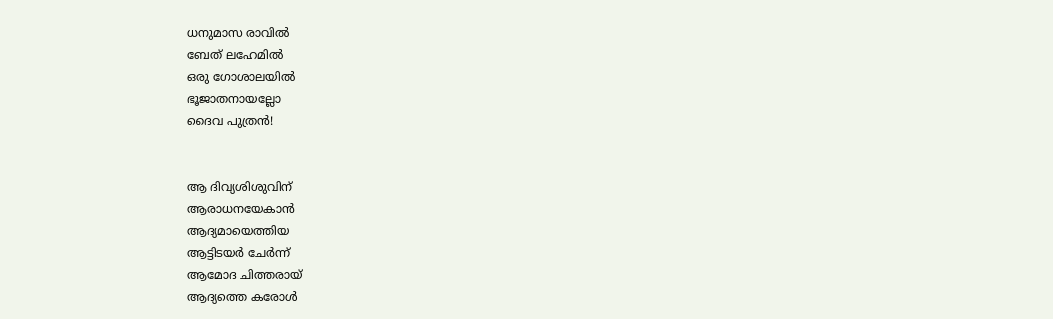ധനുമാസ രാവിൽ
ബേത് ലഹേമിൽ
ഒരു ഗോശാലയിൽ
ഭൂജാതനായല്ലോ
ദൈവ പുത്രൻ!


ആ ദിവ്യശിശുവിന്
ആരാധനയേകാൻ
ആദ്യമായെത്തിയ
ആട്ടിടയർ ചേർന്ന്
ആമോദ ചിത്തരായ്
ആദ്യത്തെ കരോൾ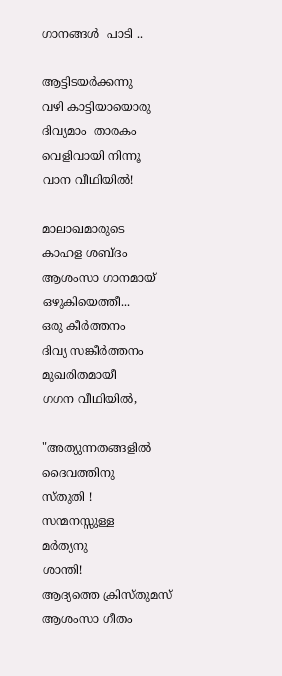ഗാനങ്ങൾ  പാടി ..

ആട്ടിടയർക്കന്നു
വഴി കാട്ടിയായൊരു
ദിവ്യമാം  താരകം
വെളിവായി നിന്നൂ
വാന വീഥിയിൽ!

മാലാഖമാരുടെ
കാഹള ശബ്ദം
ആശംസാ ഗാനമായ്
ഒഴുകിയെത്തീ...
ഒരു കീർത്തനം
ദിവ്യ സങ്കീർത്തനം
മുഖരിതമായീ
ഗഗന വീഥിയിൽ,

"അത്യുന്നതങ്ങളിൽ
ദൈവത്തിനു
സ്തുതി !
സന്മനസ്സുള്ള
മർത്യനു
ശാന്തി!
ആദ്യത്തെ ക്രിസ്തുമസ്
ആശംസാ ഗീതം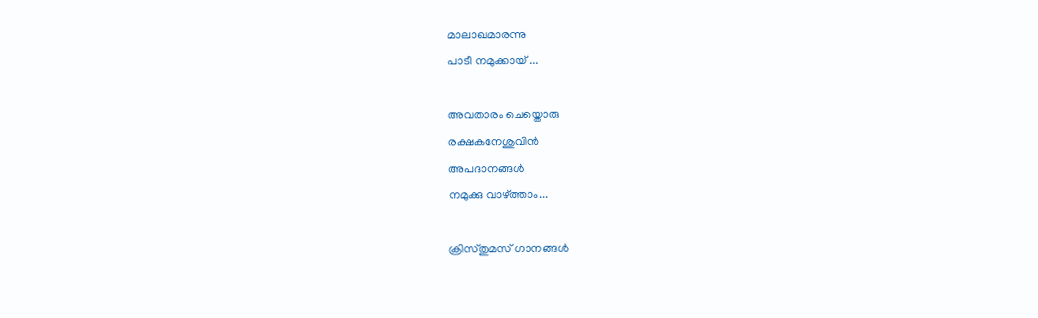മാലാഖമാരന്നു
പാടീ നമുക്കായ് ...

അവതാരം ചെയ്തൊരു
രക്ഷകനേശുവിൻ
അപദാനങ്ങൾ
നമുക്കു വാഴ്ത്താം...

ക്രിസ്തുമസ് ഗാനങ്ങൾ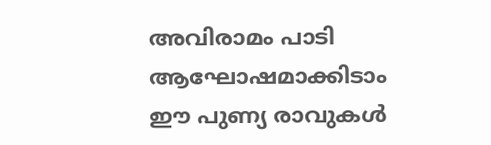അവിരാമം പാടി
ആഘോഷമാക്കിടാം
ഈ പുണ്യ രാവുകൾ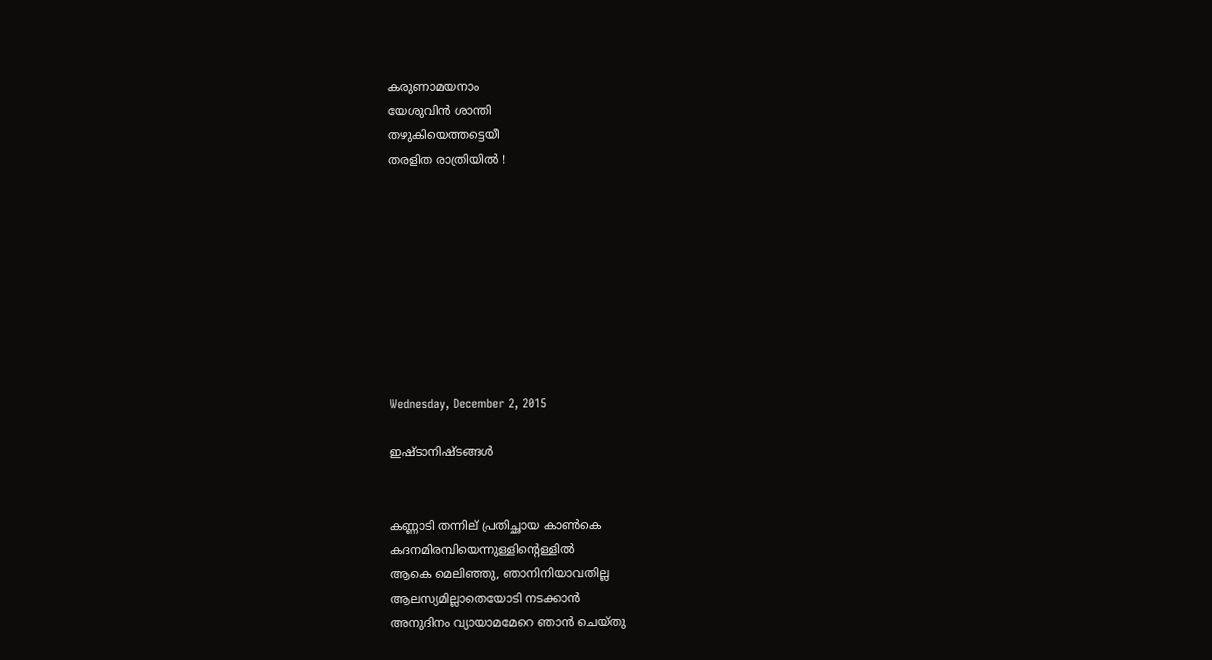കരുണാമയനാം
യേശുവിൻ ശാന്തി
തഴുകിയെത്തട്ടെയീ
തരളിത രാത്രിയിൽ !









Wednesday, December 2, 2015

ഇഷ്ടാനിഷ്ടങ്ങൾ


കണ്ണാടി തന്നില് പ്രതിച്ഛായ കാണ്‍കെ
കദനമിരമ്പിയെന്നുള്ളിന്റെള്ളിൽ
ആകെ മെലിഞ്ഞു, ഞാനിനിയാവതില്ല
ആലസ്യമില്ലാതെയോടി നടക്കാൻ
അനുദിനം വ്യായാമമേറെ ഞാൻ ചെയ്തു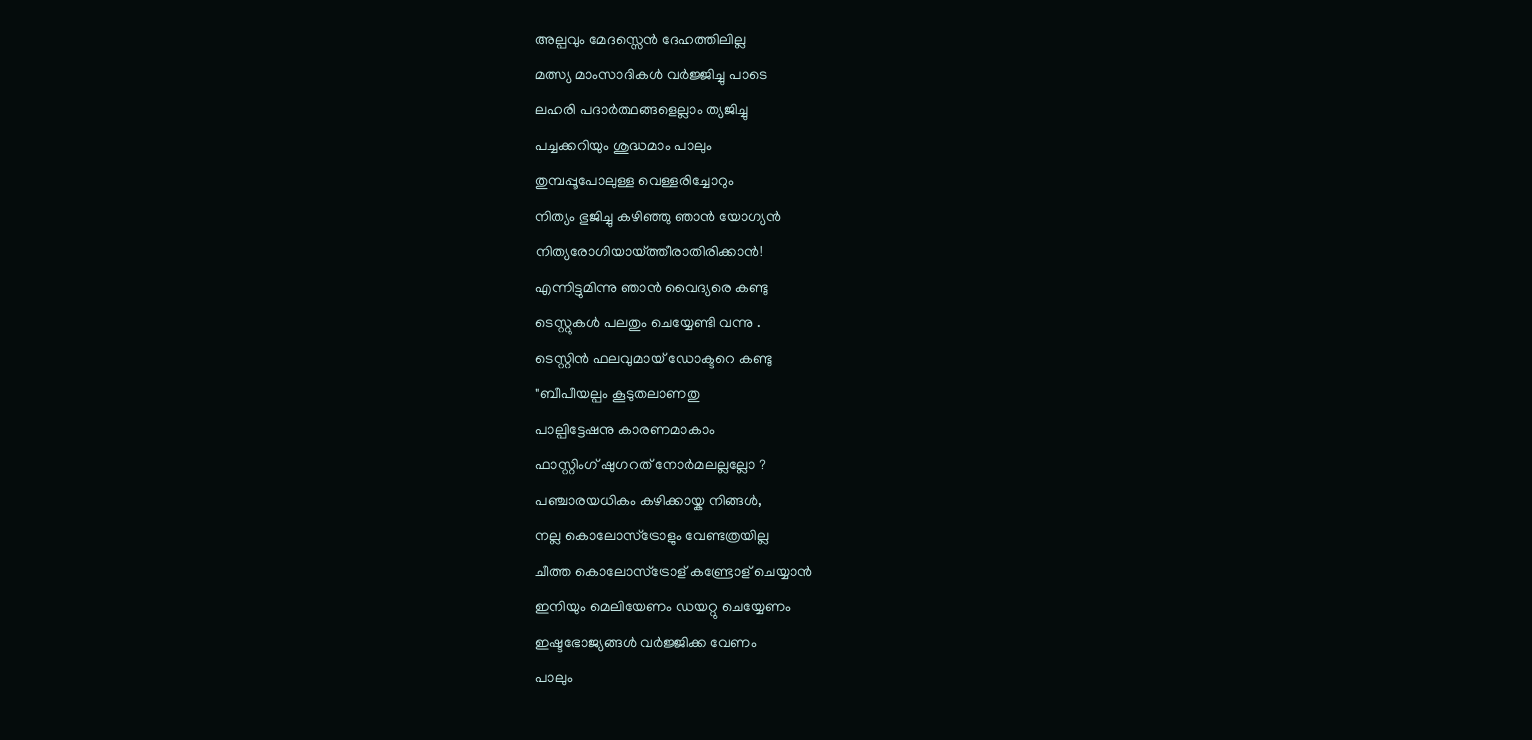അല്പവും മേദസ്സെൻ ദേഹത്തിലില്ല
മത്സ്യ മാംസാദികൾ വർജ്ജിച്ചു പാടെ
ലഹരി പദാർത്ഥങ്ങളെല്ലാം ത്യജിച്ചു
പച്ചക്കറിയും ശുദ്ധമാം പാലും
തുമ്പപ്പൂപോലുള്ള വെള്ളരിച്ചോറും
നിത്യം ഭുജിച്ചു കഴിഞ്ഞു ഞാൻ യോഗ്യൻ
നിത്യരോഗിയായ്ത്തീരാതിരിക്കാൻ!
എന്നിട്ടുമിന്നു ഞാൻ വൈദ്യരെ കണ്ടു
ടെസ്റ്റുകൾ പലതും ചെയ്യേണ്ടി വന്നു .
ടെസ്റ്റിൻ ഫലവുമായ് ഡോക്ടറെ കണ്ടു
"ബീപീയല്പം കൂടുതലാണതു
പാല്പിട്ടേഷനു കാരണമാകാം
ഫാസ്റ്റിംഗ് ഷുഗറത് നോർമലല്ലല്ലോ ?
പഞ്ചാരയധികം കഴിക്കായ്ക നിങ്ങൾ,
നല്ല കൊലോസ്ട്രോളും വേണ്ടത്രയില്ല
ചീത്ത കൊലോസ്ട്രോള് കണ്ട്രോള് ചെയ്യാൻ
ഇനിയും മെലിയേണം ഡയറ്റു ചെയ്യേണം
ഇഷ്ടഭോജ്യങ്ങൾ വർജ്ജിക്ക വേണം
പാലും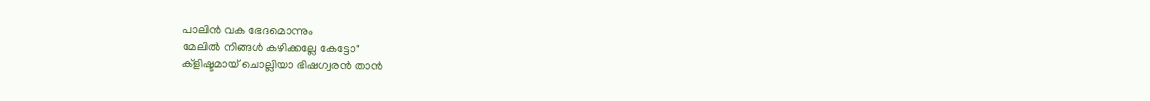പാലിൻ വക ഭേദമൊന്നും
മേലിൽ നിങ്ങൾ കഴിക്കല്ലേ കേട്ടോ"
ക്ളിഷ്ടമായ് ചൊല്ലിയാ ഭിഷഗ്വരൻ താൻ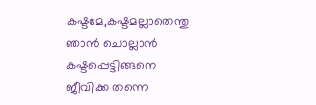കഷ്ടമേ,കഷ്ടമല്ലാതെന്തു ഞാൻ ചൊല്ലാൻ
കഷ്ടപ്പെട്ടിങ്ങനെ ജീവിക്ക തന്നെ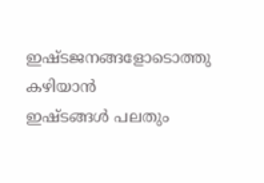ഇഷ്ടജനങ്ങളോടൊത്തു കഴിയാൻ
ഇഷ്ടങ്ങൾ പലതും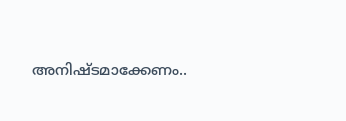അനിഷ്ടമാക്കേണം..